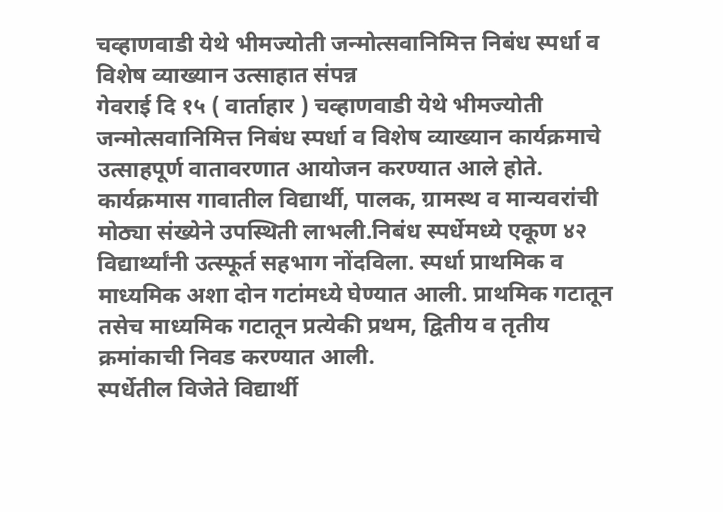चव्हाणवाडी येथे भीमज्योती जन्मोत्सवानिमित्त निबंध स्पर्धा व विशेष व्याख्यान उत्साहात संपन्न
गेवराई दि १५ ( वार्ताहार ) चव्हाणवाडी येथे भीमज्योती जन्मोत्सवानिमित्त निबंध स्पर्धा व विशेष व्याख्यान कार्यक्रमाचे उत्साहपूर्ण वातावरणात आयोजन करण्यात आले होते. कार्यक्रमास गावातील विद्यार्थी, पालक, ग्रामस्थ व मान्यवरांची मोठ्या संख्येने उपस्थिती लाभली.निबंध स्पर्धेमध्ये एकूण ४२ विद्यार्थ्यांनी उत्स्फूर्त सहभाग नोंदविला. स्पर्धा प्राथमिक व माध्यमिक अशा दोन गटांमध्ये घेण्यात आली. प्राथमिक गटातून तसेच माध्यमिक गटातून प्रत्येकी प्रथम, द्वितीय व तृतीय क्रमांकाची निवड करण्यात आली.
स्पर्धेतील विजेते विद्यार्थी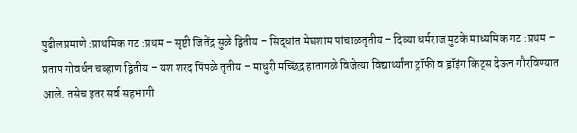पुढीलप्रमाणे :प्राथमिक गट :प्रथम – सृष्टी जितेंद्र सुळे द्वितीय – सिद्धांत मेघशाम पांचाळतृतीय – दिव्या धर्मराज मुटके माध्यमिक गट :प्रथम – प्रताप गोवर्धन चव्हाण द्वितीय – यश शरद पिंपळे तृतीय – माधुरी मच्छिंद्र हातागळे विजेत्या विद्यार्थ्यांना ट्रॉफी व ड्रॉइंग किट्स देऊन गौरविण्यात आले. तसेच इतर सर्व सहभागी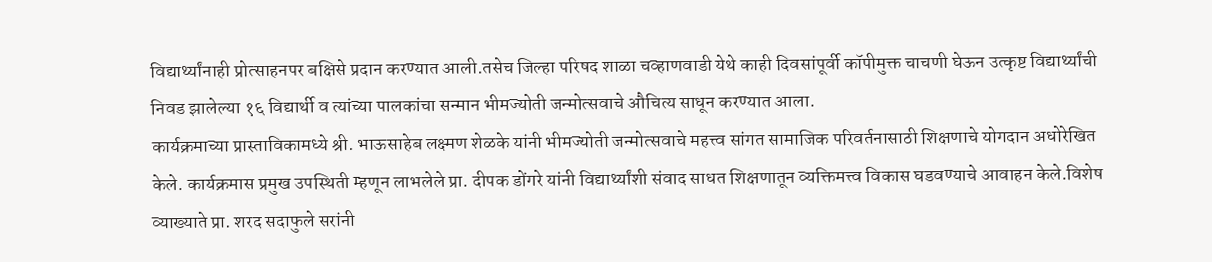विद्यार्थ्यांनाही प्रोत्साहनपर बक्षिसे प्रदान करण्यात आली.तसेच जिल्हा परिषद शाळा चव्हाणवाडी येथे काही दिवसांपूर्वी कॉपीमुक्त चाचणी घेऊन उत्कृष्ट विद्यार्थ्यांची निवड झालेल्या १६ विद्यार्थी व त्यांच्या पालकांचा सन्मान भीमज्योती जन्मोत्सवाचे औचित्य साधून करण्यात आला.
कार्यक्रमाच्या प्रास्ताविकामध्ये श्री. भाऊसाहेब लक्ष्मण शेळके यांनी भीमज्योती जन्मोत्सवाचे महत्त्व सांगत सामाजिक परिवर्तनासाठी शिक्षणाचे योगदान अधोरेखित केले. कार्यक्रमास प्रमुख उपस्थिती म्हणून लाभलेले प्रा. दीपक डोंगरे यांनी विद्यार्थ्यांशी संवाद साधत शिक्षणातून व्यक्तिमत्त्व विकास घडवण्याचे आवाहन केले.विशेष व्याख्याते प्रा. शरद सदाफुले सरांनी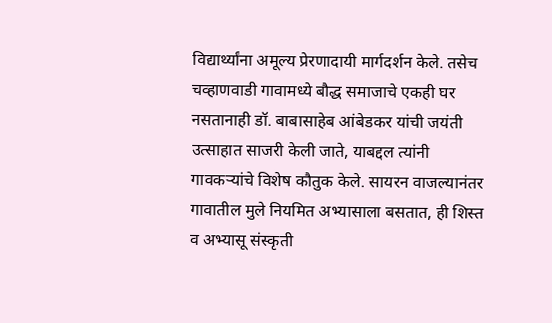विद्यार्थ्यांना अमूल्य प्रेरणादायी मार्गदर्शन केले. तसेच चव्हाणवाडी गावामध्ये बौद्ध समाजाचे एकही घर नसतानाही डॉ. बाबासाहेब आंबेडकर यांची जयंती उत्साहात साजरी केली जाते, याबद्दल त्यांनी गावकऱ्यांचे विशेष कौतुक केले. सायरन वाजल्यानंतर गावातील मुले नियमित अभ्यासाला बसतात, ही शिस्त व अभ्यासू संस्कृती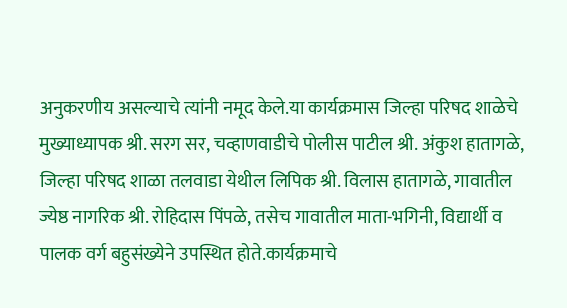अनुकरणीय असल्याचे त्यांनी नमूद केले.या कार्यक्रमास जिल्हा परिषद शाळेचे मुख्याध्यापक श्री. सरग सर, चव्हाणवाडीचे पोलीस पाटील श्री. अंकुश हातागळे, जिल्हा परिषद शाळा तलवाडा येथील लिपिक श्री. विलास हातागळे, गावातील ज्येष्ठ नागरिक श्री. रोहिदास पिंपळे, तसेच गावातील माता-भगिनी, विद्यार्थी व पालक वर्ग बहुसंख्येने उपस्थित होते.कार्यक्रमाचे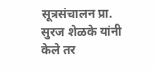सूत्रसंचालन प्रा. सुरज शेळके यांनी केले तर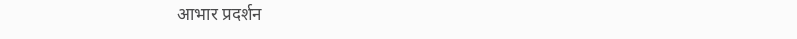आभार प्रदर्शन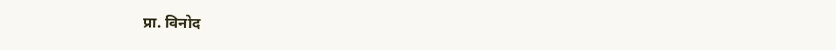प्रा. विनोद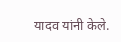यादव यांनी केले.